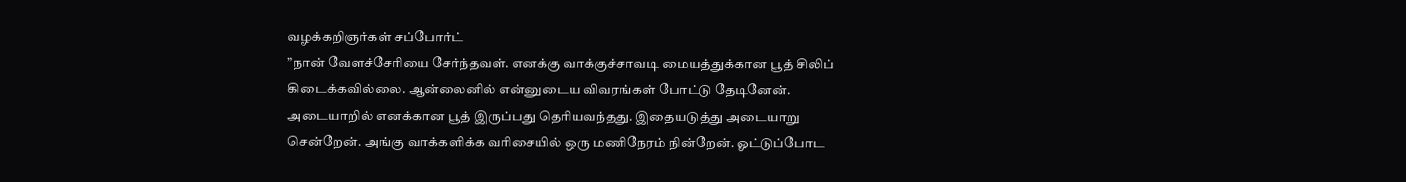வழக்கறிஞர்கள் சப்போர்ட்
”நான் வேளச்சேரியை சேர்ந்தவள். எனக்கு வாக்குச்சாவடி மையத்துக்கான பூத் சிலிப் கிடைக்கவில்லை. ஆன்லைனில் என்னுடைய விவரங்கள் போட்டு தேடினேன். அடையாறில் எனக்கான பூத் இருப்பது தெரியவந்தது. இதையடுத்து அடையாறு சென்றேன். அங்கு வாக்களிக்க வரிசையில் ஒரு மணிநேரம் நின்றேன். ஓட்டுப்போட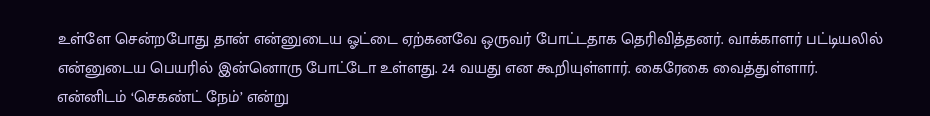உள்ளே சென்றபோது தான் என்னுடைய ஓட்டை ஏற்கனவே ஒருவர் போட்டதாக தெரிவித்தனர். வாக்காளர் பட்டியலில் என்னுடைய பெயரில் இன்னொரு போட்டோ உள்ளது. 24 வயது என கூறியுள்ளார். கைரேகை வைத்துள்ளார். என்னிடம் ‘செகண்ட் நேம்’ என்று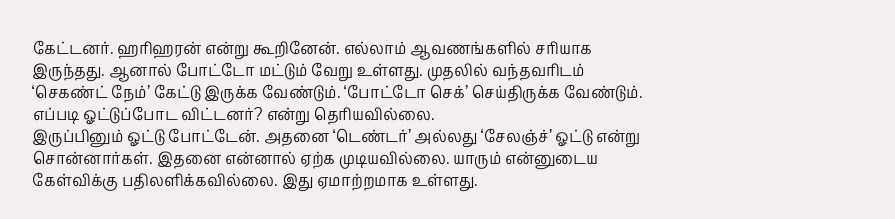கேட்டனர். ஹரிஹரன் என்று கூறினேன். எல்லாம் ஆவணங்களில் சரியாக இருந்தது. ஆனால் போட்டோ மட்டும் வேறு உள்ளது. முதலில் வந்தவரிடம் ‘செகண்ட் நேம்’ கேட்டு இருக்க வேண்டும். ‘போட்டோ செக்’ செய்திருக்க வேண்டும். எப்படி ஓட்டுப்போட விட்டனர்? என்று தெரியவில்லை.
இருப்பினும் ஓட்டு போட்டேன். அதனை ‘டெண்டர்’ அல்லது ‘சேலஞ்ச்’ ஓட்டு என்று சொன்னார்கள். இதனை என்னால் ஏற்க முடியவில்லை. யாரும் என்னுடைய கேள்விக்கு பதிலளிக்கவில்லை. இது ஏமாற்றமாக உள்ளது.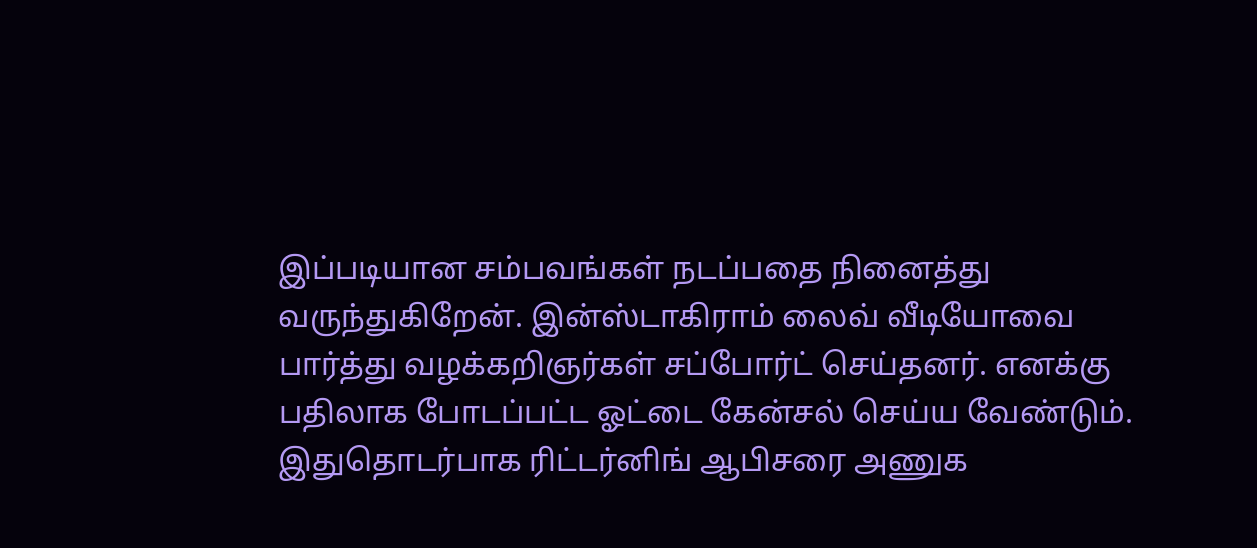இப்படியான சம்பவங்கள் நடப்பதை நினைத்து வருந்துகிறேன். இன்ஸ்டாகிராம் லைவ் வீடியோவை பார்த்து வழக்கறிஞர்கள் சப்போர்ட் செய்தனர். எனக்கு பதிலாக போடப்பட்ட ஓட்டை கேன்சல் செய்ய வேண்டும். இதுதொடர்பாக ரிட்டர்னிங் ஆபிசரை அணுக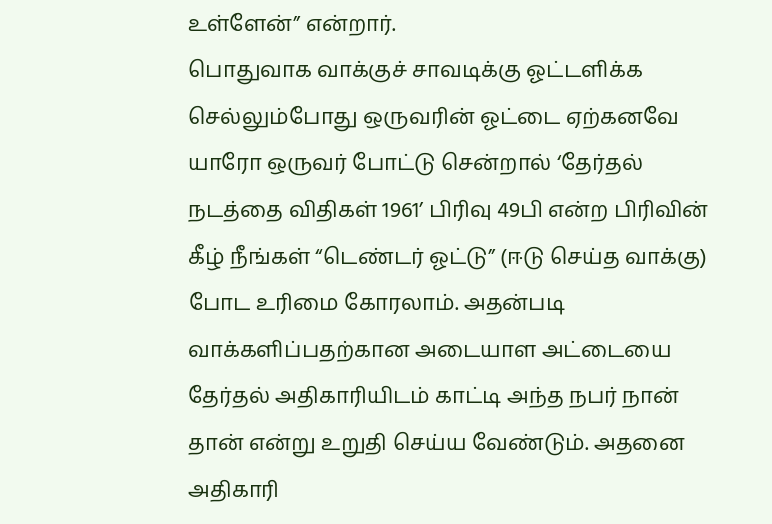உள்ளேன்” என்றார்.
பொதுவாக வாக்குச் சாவடிக்கு ஓட்டளிக்க செல்லும்போது ஒருவரின் ஓட்டை ஏற்கனவே யாரோ ஒருவர் போட்டு சென்றால் ‘தேர்தல் நடத்தை விதிகள் 1961’ பிரிவு 49பி என்ற பிரிவின் கீழ் நீங்கள் “டெண்டர் ஓட்டு” (ஈடு செய்த வாக்கு) போட உரிமை கோரலாம். அதன்படி வாக்களிப்பதற்கான அடையாள அட்டையை தேர்தல் அதிகாரியிடம் காட்டி அந்த நபர் நான் தான் என்று உறுதி செய்ய வேண்டும். அதனை அதிகாரி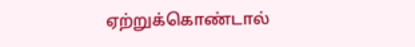ஏற்றுக்கொண்டால்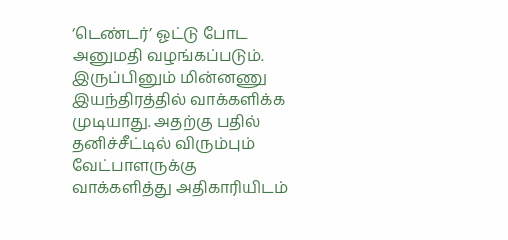‘டெண்டர்’ ஓட்டு போட அனுமதி வழங்கப்படும். இருப்பினும் மின்னணு இயந்திரத்தில் வாக்களிக்க முடியாது. அதற்கு பதில் தனிச்சீட்டில் விரும்பும் வேட்பாளருக்கு வாக்களித்து அதிகாரியிடம்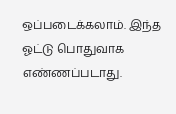ஒப்படைக்கலாம். இந்த ஓட்டு பொதுவாக எண்ணப்படாது.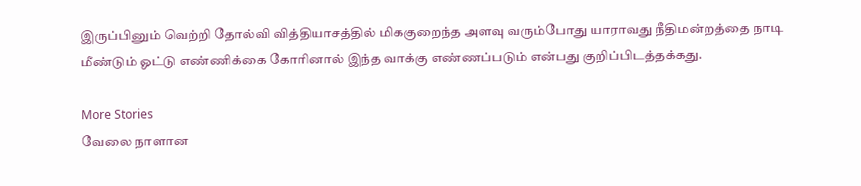இருப்பினும் வெற்றி தோல்வி வித்தியாசத்தில் மிககுறைந்த அளவு வரும்போது யாராவது நீதிமன்றத்தை நாடி மீண்டும் ஓட்டு எண்ணிக்கை கோரினால் இந்த வாக்கு எண்ணப்படும் என்பது குறிப்பிடத்தக்கது.

More Stories
வேலை நாளான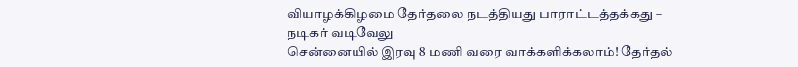வியாழக்கிழமை தேர்தலை நடத்தியது பாராட்டத்தக்கது – நடிகர் வடிவேலு
சென்னையில் இரவு 8 மணி வரை வாக்களிக்கலாம்! தேர்தல்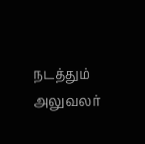நடத்தும் அலுவலர்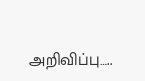அறிவிப்பு…..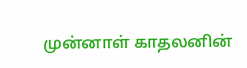முன்னாள் காதலனின்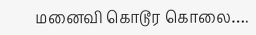மனைவி கொடூர கொலை….